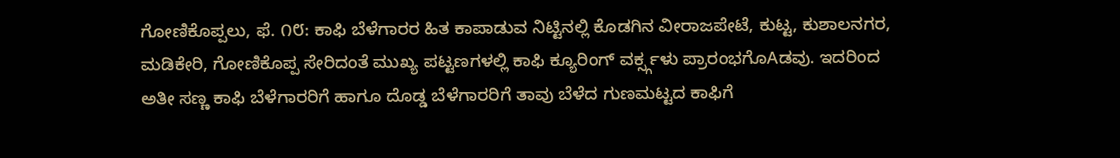ಗೋಣಿಕೊಪ್ಪಲು, ಫೆ. ೧೮: ಕಾಫಿ ಬೆಳೆಗಾರರ ಹಿತ ಕಾಪಾಡುವ ನಿಟ್ಟಿನಲ್ಲಿ ಕೊಡಗಿನ ವೀರಾಜಪೇಟೆ, ಕುಟ್ಟ, ಕುಶಾಲನಗರ, ಮಡಿಕೇರಿ, ಗೋಣಿಕೊಪ್ಪ ಸೇರಿದಂತೆ ಮುಖ್ಯ ಪಟ್ಟಣಗಳಲ್ಲಿ ಕಾಫಿ ಕ್ಯೂರಿಂಗ್ ವರ್ಕ್ಸ್ಗಳು ಪ್ರಾರಂಭಗೊAಡವು. ಇದರಿಂದ ಅತೀ ಸಣ್ಣ ಕಾಫಿ ಬೆಳೆಗಾರರಿಗೆ ಹಾಗೂ ದೊಡ್ಡ ಬೆಳೆಗಾರರಿಗೆ ತಾವು ಬೆಳೆದ ಗುಣಮಟ್ಟದ ಕಾಫಿಗೆ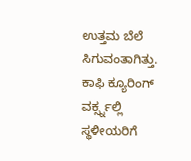ಉತ್ತಮ ಬೆಲೆ ಸಿಗುವಂತಾಗಿತ್ತು. ಕಾಫಿ ಕ್ಯೂರಿಂಗ್ ವರ್ಕ್ಸ್ನಲ್ಲಿ ಸ್ಥಳೀಯರಿಗೆ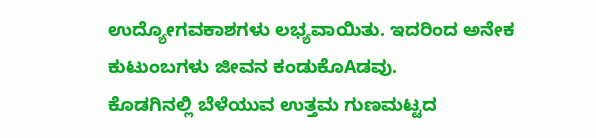ಉದ್ಯೋಗವಕಾಶಗಳು ಲಭ್ಯವಾಯಿತು. ಇದರಿಂದ ಅನೇಕ ಕುಟುಂಬಗಳು ಜೀವನ ಕಂಡುಕೊAಡವು.
ಕೊಡಗಿನಲ್ಲಿ ಬೆಳೆಯುವ ಉತ್ತಮ ಗುಣಮಟ್ಟದ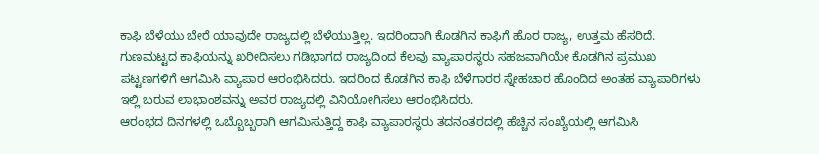ಕಾಫಿ ಬೆಳೆಯು ಬೇರೆ ಯಾವುದೇ ರಾಜ್ಯದಲ್ಲಿ ಬೆಳೆಯುತ್ತಿಲ್ಲ. ಇದರಿಂದಾಗಿ ಕೊಡಗಿನ ಕಾಫಿಗೆ ಹೊರ ರಾಜ್ಯ, ಉತ್ತಮ ಹೆಸರಿದೆ. ಗುಣಮಟ್ಟದ ಕಾಫಿಯನ್ನು ಖರೀದಿಸಲು ಗಡಿಭಾಗದ ರಾಜ್ಯದಿಂದ ಕೆಲವು ವ್ಯಾಪಾರಸ್ಥರು ಸಹಜವಾಗಿಯೇ ಕೊಡಗಿನ ಪ್ರಮುಖ ಪಟ್ಟಣಗಳಿಗೆ ಆಗಮಿಸಿ ವ್ಯಾಪಾರ ಆರಂಭಿಸಿದರು. ಇದರಿಂದ ಕೊಡಗಿನ ಕಾಫಿ ಬೆಳೆಗಾರರ ಸ್ನೇಹಚಾರ ಹೊಂದಿದ ಅಂತಹ ವ್ಯಾಪಾರಿಗಳು ಇಲ್ಲಿ ಬರುವ ಲಾಭಾಂಶವನ್ನು ಅವರ ರಾಜ್ಯದಲ್ಲಿ ವಿನಿಯೋಗಿಸಲು ಆರಂಭಿಸಿದರು.
ಆರಂಭದ ದಿನಗಳಲ್ಲಿ ಒಬ್ಬೊಬ್ಬರಾಗಿ ಆಗಮಿಸುತ್ತಿದ್ದ ಕಾಫಿ ವ್ಯಾಪಾರಸ್ಥರು ತದನಂತರದಲ್ಲಿ ಹೆಚ್ಚಿನ ಸಂಖ್ಯೆಯಲ್ಲಿ ಆಗಮಿಸಿ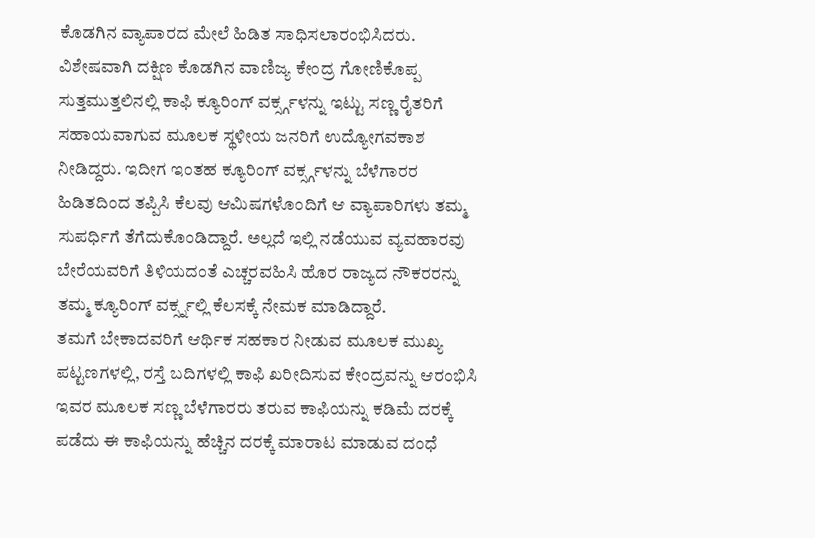ಕೊಡಗಿನ ವ್ಯಾಪಾರದ ಮೇಲೆ ಹಿಡಿತ ಸಾಧಿಸಲಾರಂಭಿಸಿದರು.
ವಿಶೇಷವಾಗಿ ದಕ್ಷಿಣ ಕೊಡಗಿನ ವಾಣಿಜ್ಯ ಕೇಂದ್ರ ಗೋಣಿಕೊಪ್ಪ ಸುತ್ತಮುತ್ತಲಿನಲ್ಲಿ ಕಾಫಿ ಕ್ಯೂರಿಂಗ್ ವರ್ಕ್ಸ್ಗಳನ್ನು ಇಟ್ಟು ಸಣ್ಣ ರೈತರಿಗೆ ಸಹಾಯವಾಗುವ ಮೂಲಕ ಸ್ಥಳೀಯ ಜನರಿಗೆ ಉದ್ಯೋಗವಕಾಶ ನೀಡಿದ್ದರು. ಇದೀಗ ಇಂತಹ ಕ್ಯೂರಿಂಗ್ ವರ್ಕ್ಸ್ಗಳನ್ನು ಬೆಳೆಗಾರರ ಹಿಡಿತದಿಂದ ತಪ್ಪಿಸಿ ಕೆಲವು ಆಮಿಷಗಳೊಂದಿಗೆ ಆ ವ್ಯಾಪಾರಿಗಳು ತಮ್ಮ ಸುಪರ್ಧಿಗೆ ತೆಗೆದುಕೊಂಡಿದ್ದಾರೆ. ಅಲ್ಲದೆ ಇಲ್ಲಿ ನಡೆಯುವ ವ್ಯವಹಾರವು ಬೇರೆಯವರಿಗೆ ತಿಳಿಯದಂತೆ ಎಚ್ಚರವಹಿಸಿ ಹೊರ ರಾಜ್ಯದ ನೌಕರರನ್ನು ತಮ್ಮ ಕ್ಯೂರಿಂಗ್ ವರ್ಕ್ಸ್ನಲ್ಲಿ ಕೆಲಸಕ್ಕೆ ನೇಮಕ ಮಾಡಿದ್ದಾರೆ.
ತಮಗೆ ಬೇಕಾದವರಿಗೆ ಆರ್ಥಿಕ ಸಹಕಾರ ನೀಡುವ ಮೂಲಕ ಮುಖ್ಯ ಪಟ್ಟಣಗಳಲ್ಲಿ, ರಸ್ತೆ ಬದಿಗಳಲ್ಲಿ ಕಾಫಿ ಖರೀದಿಸುವ ಕೇಂದ್ರವನ್ನು ಆರಂಭಿಸಿ ಇವರ ಮೂಲಕ ಸಣ್ಣ ಬೆಳೆಗಾರರು ತರುವ ಕಾಫಿಯನ್ನು ಕಡಿಮೆ ದರಕ್ಕೆ ಪಡೆದು ಈ ಕಾಫಿಯನ್ನು ಹೆಚ್ಚಿನ ದರಕ್ಕೆ ಮಾರಾಟ ಮಾಡುವ ದಂಧೆ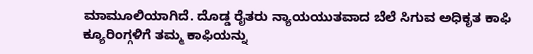ಮಾಮೂಲಿಯಾಗಿದೆ. ದೊಡ್ಡ ರೈತರು ನ್ಯಾಯಯುತವಾದ ಬೆಲೆ ಸಿಗುವ ಅಧಿಕೃತ ಕಾಫಿ ಕ್ಯೂರಿಂಗ್ಗಳಿಗೆ ತಮ್ಮ ಕಾಫಿಯನ್ನು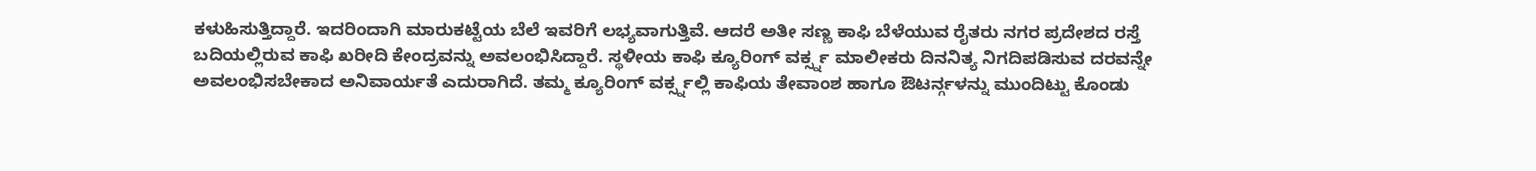ಕಳುಹಿಸುತ್ತಿದ್ದಾರೆ. ಇದರಿಂದಾಗಿ ಮಾರುಕಟ್ಟೆಯ ಬೆಲೆ ಇವರಿಗೆ ಲಭ್ಯವಾಗುತ್ತಿವೆ. ಆದರೆ ಅತೀ ಸಣ್ಣ ಕಾಫಿ ಬೆಳೆಯುವ ರೈತರು ನಗರ ಪ್ರದೇಶದ ರಸ್ತೆ ಬದಿಯಲ್ಲಿರುವ ಕಾಫಿ ಖರೀದಿ ಕೇಂದ್ರವನ್ನು ಅವಲಂಭಿಸಿದ್ದಾರೆ. ಸ್ಥಳೀಯ ಕಾಫಿ ಕ್ಯೂರಿಂಗ್ ವರ್ಕ್ಸ್ನ ಮಾಲೀಕರು ದಿನನಿತ್ಯ ನಿಗದಿಪಡಿಸುವ ದರವನ್ನೇ ಅವಲಂಭಿಸಬೇಕಾದ ಅನಿವಾರ್ಯತೆ ಎದುರಾಗಿದೆ. ತಮ್ಮ ಕ್ಯೂರಿಂಗ್ ವರ್ಕ್ಸ್ನಲ್ಲಿ ಕಾಫಿಯ ತೇವಾಂಶ ಹಾಗೂ ಔಟರ್ನ್ಗಳನ್ನು ಮುಂದಿಟ್ಟು ಕೊಂಡು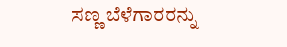ಸಣ್ಣ ಬೆಳೆಗಾರರನ್ನು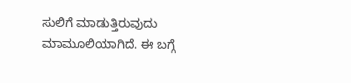ಸುಲಿಗೆ ಮಾಡುತ್ತಿರುವುದು ಮಾಮೂಲಿಯಾಗಿದೆ. ಈ ಬಗ್ಗೆ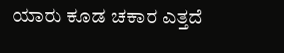ಯಾರು ಕೂಡ ಚಕಾರ ಎತ್ತದೆ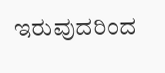ಇರುವುದರಿಂದ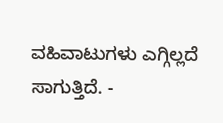ವಹಿವಾಟುಗಳು ಎಗ್ಗಿಲ್ಲದೆ ಸಾಗುತ್ತಿದೆ. -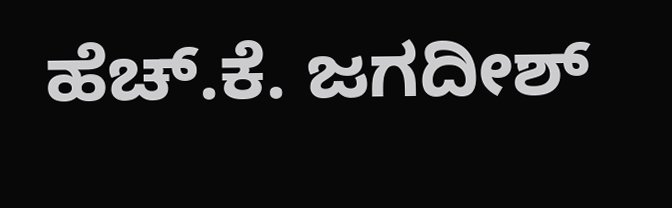ಹೆಚ್.ಕೆ. ಜಗದೀಶ್